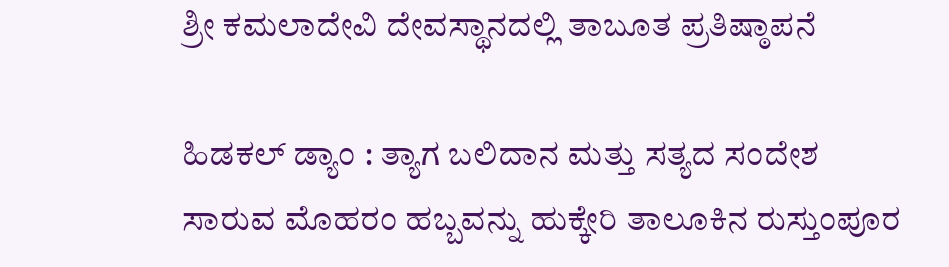ಶ್ರೀ ಕಮಲಾದೇವಿ ದೇವಸ್ಥಾನದಲ್ಲಿ ತಾಬೂತ ಪ್ರತಿಷ್ಠಾಪನೆ

ಹಿಡಕಲ್ ಡ್ಯಾಂ : ತ್ಯಾಗ ಬಲಿದಾನ ಮತ್ತು ಸತ್ಯದ ಸಂದೇಶ ಸಾರುವ ಮೊಹರಂ ಹಬ್ಬವನ್ನು ಹುಕ್ಕೇರಿ ತಾಲೂಕಿನ ರುಸ್ತುಂಪೂರ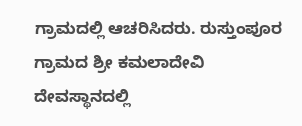ಗ್ರಾಮದಲ್ಲಿ ಆಚರಿಸಿದರು. ರುಸ್ತುಂಪೂರ ಗ್ರಾಮದ ಶ್ರೀ ಕಮಲಾದೇವಿ ದೇವಸ್ಥಾನದಲ್ಲಿ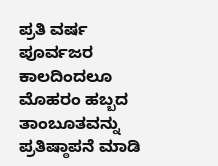ಪ್ರತಿ ವರ್ಷ ಪೂರ್ವಜರ ಕಾಲದಿಂದಲೂ ಮೊಹರಂ ಹಬ್ಬದ ತಾಂಬೂತವನ್ನು ಪ್ರತಿಷ್ಠಾಪನೆ ಮಾಡಿ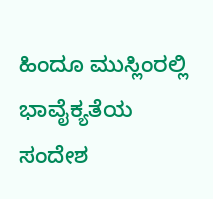ಹಿಂದೂ ಮುಸ್ಲಿಂರಲ್ಲಿ ಭಾವೈಕ್ಯತೆಯ ಸಂದೇಶ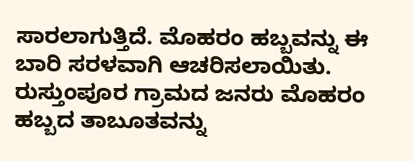ಸಾರಲಾಗುತ್ತಿದೆ. ಮೊಹರಂ ಹಬ್ಬವನ್ನು ಈ ಬಾರಿ ಸರಳವಾಗಿ ಆಚರಿಸಲಾಯಿತು. ರುಸ್ತುಂಪೂರ ಗ್ರಾಮದ ಜನರು ಮೊಹರಂ ಹಬ್ಬದ ತಾಬೂತವನ್ನು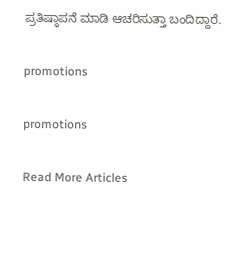ಪ್ರತಿಷ್ಠಾಪನೆ ಮಾಡಿ ಆಚರಿಸುತ್ತಾ ಬಂದಿದ್ದಾರೆ.

promotions

promotions

Read More Articles